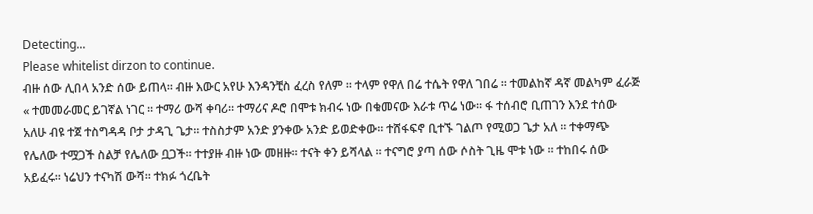Detecting...
Please whitelist dirzon to continue.
ብዙ ሰው ሊበላ አንድ ሰው ይጠላ። ብዙ እውር አየሁ እንዳንቺስ ፈረስ የለም ። ተላም የዋለ በሬ ተሴት የዋለ ገበሬ ። ተመልከኛ ዳኛ መልካም ፈራጅ « ተመመራመር ይገኛል ነገር ። ተማሪ ውሻ ቀባሪ። ተማሪና ዶሮ በሞቱ ክብሩ ነው በቁመናው እራቱ ጥሬ ነው። ፋ ተሰብሮ ቢጠገን እንደ ተሰው አለሁ ብዩ ተጀ ተስግዳዳ ቦታ ታዳጊ ጌታ። ተስስታም አንድ ያንቀው አንድ ይወድቀው። ተሸፋፍኖ ቢተኙ ገልጦ የሚወጋ ጌታ አለ ። ተቀማጭ የሌለው ተሟጋች ስልቻ የሌለው ቧጋች። ተተያዙ ብዙ ነው መዘዙ። ተናት ቀን ይሻላል ። ተናግሮ ያጣ ሰው ሶስት ጊዜ ሞቱ ነው ። ተከበሩ ሰው አይፈሩ። ነሬህን ተናካሽ ውሻ። ተክፉ ጎረቤት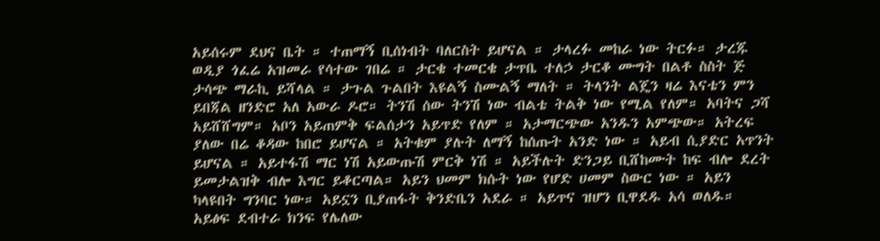አይሰሩም ደህና ቤት ። ተጠማኝ ቢሰነብት ባለርስት ይሆናል ። ታላረፉ መከራ ነው ትርፉ። ታረጁ ወዲያ ጎፈሬ አዝመራ የሳተው ገበሬ ። ታርቄ ተመርቄ ታጥቤ ተለኃ ታርቆ ሙግት በልቶ ስስት ጅ ታሳጭ ማራኪ ይሻላል ። ታጉል ጉልበት እዩልኝ ስሙልኝ ማለት ። ትላንት ልጄን ዛሬ እናቴን ምን ይበጃል ዘንድሮ አለ አውራ ዶሮ። ትንሽ ሰው ትንሽ ነው ብልቴ ትልቅ ነው የሚል የለም። አባትና ጋሻ አይሸሸግም። አቦን አይጠምቅ ፍልሰታን አይጥድ የለም ። አታማርጭው አንዱን አምጭው። አትረፍ ያለው በሬ ቆዳው ከበሮ ይሆናል ። አትቁም ያሉት ለማኝ ከሰጡት አንድ ነው ። አይብ ሲያድር አጥንት ይሆናል ። አይተፋሽ ማር ነሽ አይውጡሽ ምርቅ ነሽ ። አይችሉት ድንጋይ ቢሸከሙት ከፍ ብሎ ደረት ይመታልዝቅ ብሎ እግር ይቆርጣል። አይን ህመም ክሱት ነው የሆድ ሀመም ስውር ነው ። አይን ካላዩበት ግንባር ነው። አይኗን ቢያጠፋት ቅንድቤን አደራ ። አይጥና ዝሆን ቢዋደዱ አሳ ወለዱ። አይፅፍ ደብተራ ክንፍ የሌለው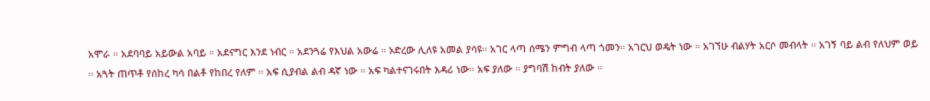አሞራ ። አደባባይ አይውል አባይ ። አደናግር እንደ ነብር ። አደንጓሬ የእህል አውሬ ። ኦድረው ሊለዩ አመል ያሳዩ። አገር ላጣ ሰሜን ምግብ ላጣ ጎመን። አገርህ ወዴት ነው ። አገኘሁ ብልሃት አርሶ መብላት ። አገኝ ባይ ልብ የለህም ወይ ። አጓት ጠጥቶ የሰከረ ካሳ በልቶ የከበረ የለም ። አፍ ሲያብል ልብ ዳኛ ነው ። አፍ ካልተናገሩበት እዳሪ ነው። አፍ ያለው ። ያግባሽ ከብት ያለው ።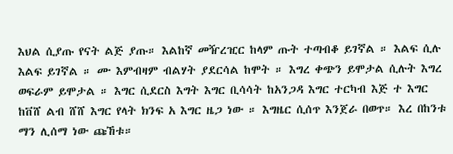እህል ሲያጡ የናት ልጅ ያጡ። እልከኛ መዥረዢር ከላም ጡት ተጣብቆ ይገኛል ። እልፍ ሲሉ እልፍ ይገኛል ። ሙ እምብዛም ብልሃት ያደርሳል ከሞት ። እግረ ቀጭን ይሞታል ሲሉት እግረ ወፍራም ይሞታል ። እግር ሲደርስ እግት እግር ቢሳሳት ከአንጋዳ እግር ተርካብ እጅ ተ እግር ከቨሸ ልብ ሸሸ እግር የላት ክንፍ አ እግር ዜጋ ነው ። እግዜር ሲሰጥ እንጀራ በወጥ። እረ በከንቱ ማን ሊሰማ ነው ጩኸቱ።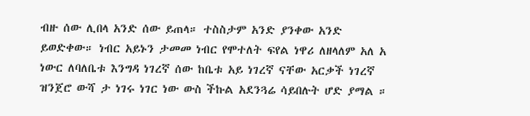ብዙ ሰው ሊበላ አንድ ሰው ይጠላ። ተስስታም አንድ ያንቀው አንድ ይወድቀው። ነብር አይኑን ታመመ ነብር የሞተለት ፍየል ነዋሪ ለዘላለም አለ አ ነውር ለባለቤቱ እንግዳ ነገረኛ ሰው ከቤቱ አይ ነገረኛ ናቸው አርቃች ነገረኛ ዝንጀሮ ውሻ ታ ነገሩ ነገር ነው ውስ ችኩል አደንጓሬ ሳይበሉት ሆድ ያማል ።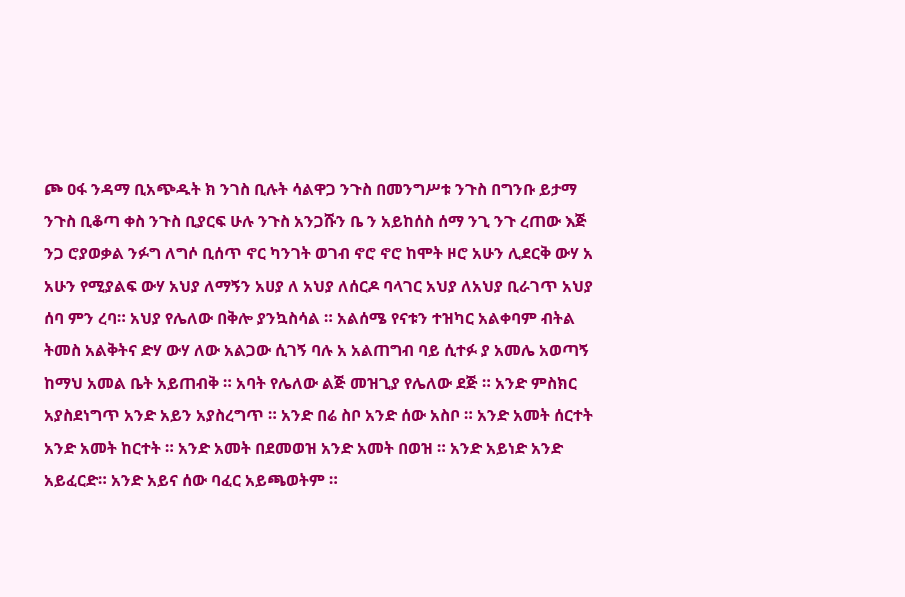ጮ ዐፋ ንዳማ ቢአጭዱት ክ ንገስ ቢሉት ሳልዋጋ ንጉስ በመንግሥቱ ንጉስ በግንቡ ይታማ ንጉስ ቢቆጣ ቀስ ንጉስ ቢያርፍ ሁሉ ንጉስ አንጋሹን ቤ ን አይከሰስ ሰማ ንጊ ንጉ ረጠው እጅ ንጋ ሮያወቃል ንፉግ ለግሶ ቢሰጥ ኖር ካንገት ወገብ ኖሮ ኖሮ ከሞት ዞሮ አሁን ሊደርቅ ውሃ አ አሁን የሚያልፍ ውሃ አህያ ለማኝን አሀያ ለ አህያ ለሰርዶ ባላገር አህያ ለአህያ ቢራገጥ አህያ ሰባ ምን ረባ። አህያ የሌለው በቅሎ ያንኳስሳል ። አልሰሜ የናቱን ተዝካር አልቀባም ብትል ትመስ አልቅትና ድሃ ውሃ ለው አልጋው ሲገኝ ባሉ አ አልጠግብ ባይ ሲተፉ ያ አመሌ አወጣኝ ከማህ አመል ቤት አይጠብቅ ። አባት የሌለው ልጅ መዝጊያ የሌለው ደጅ ። አንድ ምስክር አያስደነግጥ አንድ አይን አያስረግጥ ። አንድ በሬ ስቦ አንድ ሰው አስቦ ። አንድ አመት ሰርተት አንድ አመት ከርተት ። አንድ አመት በደመወዝ አንድ አመት በወዝ ። አንድ አይነድ አንድ አይፈርድ። አንድ አይና ሰው ባፈር አይጫወትም ።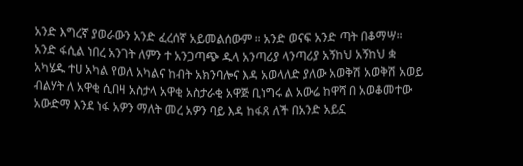አንድ እግረኛ ያወራውን አንድ ፈረሰኛ አይመልሰውም ። አንድ ወናፍ አንድ ጣት በቆማሣ። አንድ ፋሲል ነበረ አንገት ለምን ተ አንጋጣጭ ዱላ አንጣሪያ ላንጣሪያ አኝከህ አኝከህ ቋ አካሄዱ ተሀ አካል የወለ አካልና ከብት አክንባሎና እዳ አወላለድ ያለው አወቅሽ አወቅሽ አወይ ብልሃት ለ አዋቂ ሲበዛ አስታላ አዋቂ አስታራቂ አዋጅ ቢነግሩ ል አውሬ ከዋሻ በ አወቆመተው አውድማ እንደ ነፋ አዎን ማለት መረ አዎን ባይ እዳ ከፋጸ ለች በአንድ አይኗ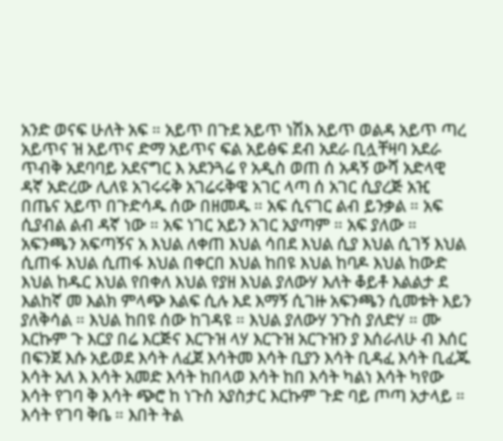አንድ ወናፍ ሁለት አፍ ። አይጥ በጉደ አይጥ ነሽእ አይጥ ወልዳ አይጥ ጣረ አይጥና ዝ አይጥና ድማ አይጥና ፍል አይፅፍ ደብ አደራ ቢሏቸዛባ አደራ ጥብቅ አደባባይ አደናግር እ አደንጓሬ የ አዲስ ወጠ ሰ አዳኝ ውሻ አድላዊ ዳኛ አድረው ሊለዩ አገሩሩቅ አገሬሩቅዌ አገር ላጣ ሰ አገር ሲያረጅ አዢ በጤና አይጥ በጉድሳዱ ሰው በዘመዱ ። አፍ ሲናገር ልብ ይንቃል ። አፍ ሲያብል ልብ ዳኛ ነው ። አፍ ነገር አይን አገር አያጣም ። አፍ ያለው ። አፍንጫን አፍጣኝና አ እህል ለቀጠ እህል ሳበደ እህል ሲያ እህል ሲገኝ እህል ሲጠፋ እህል ሲጠፋ እህል በቀርበ እህል ከበዩ እህል ከባዶ እህል ከውድ እህል ከዱር እህል የበቀለ እህል የያዘ እህል ያለውሃ እለት ቆይቶ እልልታ ደ እልከኛ መ እልክ ምላጭ እልፍ ሲሉ እደ እማኝ ሲገዙ አፍንጫን ሲመቱት እይን ያለቅሳል ። እህል ከበዩ ሰው ከገዳዩ ። እህል ያለውሃ ንጉስ ያለድሃ ። ሙ እርኩም ጉ እርያ በሬ እርጅና እርጉዝ ላሃ እርጉዝ አርጉዝን ያ እሰራለሁ ብ እሰር በፍንጀ እሱ አይወደ እሳት ለፈጀ እሳትመ እሳት ቢያን እሳት ቢዳፈ እሳት ቢፈጁ እሳት አለ እ እሳት አመድ እሳት ከበላወ እሳት ከበ እሳት ካልነ እሳት ካየው እሳት የገባ ቅ እሳት ጭሮ ከ ነጉስ አያስታር እርኩም ጉድ ባይ ጦጣ አታላይ ። እሳት የገባ ቅቤ ። እበት ትል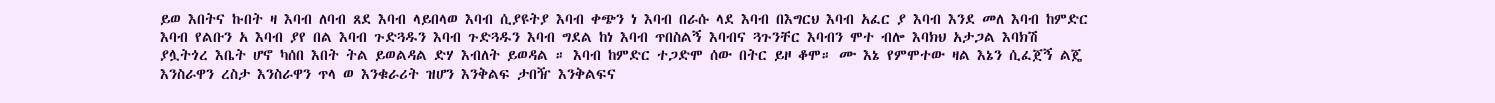ይወ እበትና ኩበት ዛ እባብ ለባብ ጸደ እባብ ላይበላወ እባብ ሲያዩትያ እባብ ቀጭን ነ እባብ በራሱ ላደ እባብ በእግርህ እባብ አፈር ያ እባብ እንደ መለ እባብ ከምድር እባብ የልቡን አ እባብ ያየ በል እባብ ጉድጓዱን እባብ ጉድጓዱን እባብ ግደል ከነ እባብ ጥበስልኝ እባብና ጓጉንቸር እባብን ሞተ ብሎ እባክህ አታጋል እባክሽ ያሏትጎረ እቤት ሆኖ ካሰበ እበት ትል ይወልዳል ድሃ እብለት ይወዳል ። እባብ ከምድር ተጋድሞ ሰው በትር ይዞ ቆሞ። ሙ እኔ የምሞተው ዛል እኔን ሲፈጀኝ ልጄ እንስራዋን ረስታ እንስራዋን ጥላ ወ እንቁራሪት ዝሆን እንቅልፍ ታበዥ እንቅልፍና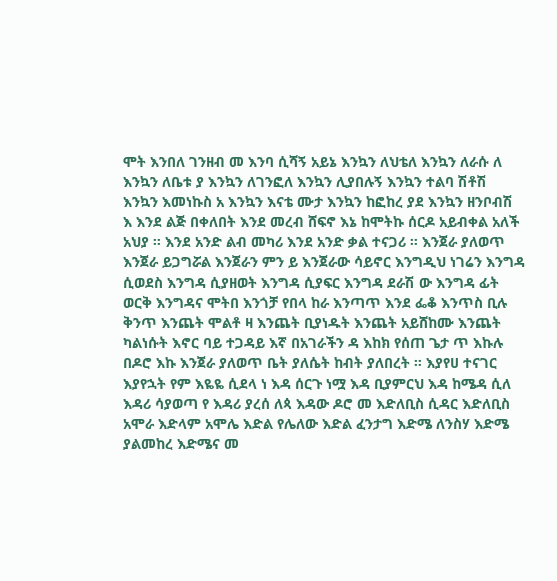ሞት እንበለ ገንዘብ መ እንባ ሲሻኝ አይኔ እንኳን ለህቴለ እንኳን ለራሱ ለ እንኳን ለቤቱ ያ እንኳን ለገንፎለ እንኳን ሊያበሉኝ እንኳን ተልባ ሽቶሽ እንኳን እመነኩስ አ እንኳን እናቴ ሙታ እንኳን ከፎከረ ያደ እንኳን ዘንቦብሽ እ እንደ ልጅ በቀለበት እንደ መረብ ሸፍኖ እኔ ከሞትኩ ሰርዶ አይብቀል አለች አህያ ። እንደ አንድ ልብ መካሪ እንደ አንድ ቃል ተናጋሪ ። እንጀራ ያለወጥ እንጀራ ይጋግሯል እንጀራን ምን ይ እንጀራው ሳይኖር እንግዲህ ነገሬን እንግዳ ሲወደስ እንግዳ ሲያዘወት እንግዳ ሲያፍር እንግዳ ደራሽ ው እንግዳ ፊት ወርቅ እንግዳና ሞትበ እንጎቻ የበላ ከራ እንጣጥ እንደ ፌቆ እንጥስ ቢሉ ቅንጥ እንጨት ሞልቶ ዛ እንጨት ቢያነዱት እንጨት አይሸከሙ እንጨት ካልነሱት እኖር ባይ ተጋዳይ እኛ በአገራችን ዳ እከክ የሰጠ ጌታ ጥ እኩሉ በዶሮ እኩ እንጀራ ያለወጥ ቤት ያለሴት ከብት ያለበረት ። እያየሀ ተናገር እያየኋት የም እዬዬ ሲደላ ነ እዳ ሰርጉ ነሟ እዳ ቢያምርህ እዳ ከሜዳ ሲለ እዳሪ ሳያወጣ የ እዳሪ ያረሰ ለጳ እዳው ዶሮ መ እድለቢስ ሲዳር እድለቢስ አሞራ እድላም አሞሌ እድል የሌለው እድል ፈንታግ እድሜ ለንስሃ እድሜ ያልመከረ እድሜና መ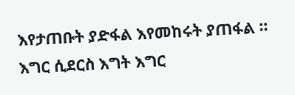እየታጠቡት ያድፋል እየመከሩት ያጠፋል ። እግር ሲደርስ እግት እግር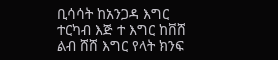ቢሳሳት ከአንጋዳ እግር ተርካብ እጅ ተ እግር ከቨሸ ልብ ሸሸ እግር የላት ክንፍ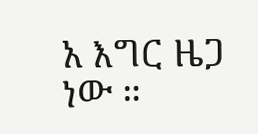አ እግር ዜጋ ነው ።